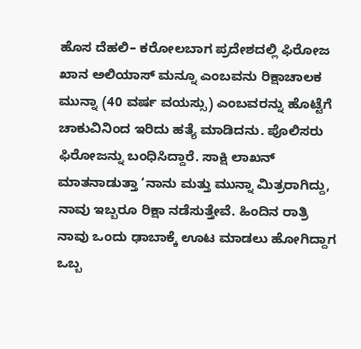ಹೊಸ ದೆಹಲಿ– ಕರೋಲಬಾಗ ಪ್ರದೇಶದಲ್ಲಿ ಫಿರೋಜ ಖಾನ ಅಲಿಯಾಸ್ ಮನ್ನೂ ಎಂಬವನು ರಿಕ್ಷಾಚಾಲಕ ಮುನ್ನಾ (40 ವರ್ಷ ವಯಸ್ಸು) ಎಂಬವರನ್ನು ಹೊಟ್ಟೆಗೆ ಚಾಕುವಿನಿಂದ ಇರಿದು ಹತ್ಯೆ ಮಾಡಿದನು. ಪೊಲಿಸರು ಫಿರೋಜನ್ನು ಬಂಧಿಸಿದ್ದಾರೆ. ಸಾಕ್ಷಿ ಲಾಖನ್ ಮಾತನಾಡುತ್ತಾ ‘ನಾನು ಮತ್ತು ಮುನ್ನಾ ಮಿತ್ರರಾಗಿದ್ದು, ನಾವು ಇಬ್ಬರೂ ರಿಕ್ಷಾ ನಡೆಸುತ್ತೇವೆ. ಹಿಂದಿನ ರಾತ್ರಿ ನಾವು ಒಂದು ಢಾಬಾಕ್ಕೆ ಊಟ ಮಾಡಲು ಹೋಗಿದ್ದಾಗ ಒಬ್ಬ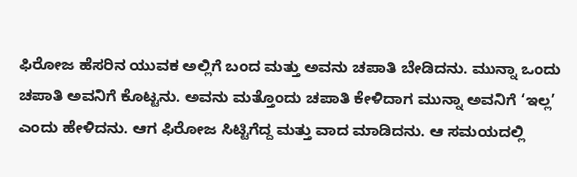ಫಿರೋಜ ಹೆಸರಿನ ಯುವಕ ಅಲ್ಲಿಗೆ ಬಂದ ಮತ್ತು ಅವನು ಚಪಾತಿ ಬೇಡಿದನು. ಮುನ್ನಾ ಒಂದು ಚಪಾತಿ ಅವನಿಗೆ ಕೊಟ್ಟನು. ಅವನು ಮತ್ತೊಂದು ಚಪಾತಿ ಕೇಳಿದಾಗ ಮುನ್ನಾ ಅವನಿಗೆ ‘ಇಲ್ಲ’ ಎಂದು ಹೇಳಿದನು. ಆಗ ಫಿರೋಜ ಸಿಟ್ಟಿಗೆದ್ದ ಮತ್ತು ವಾದ ಮಾಡಿದನು. ಆ ಸಮಯದಲ್ಲಿ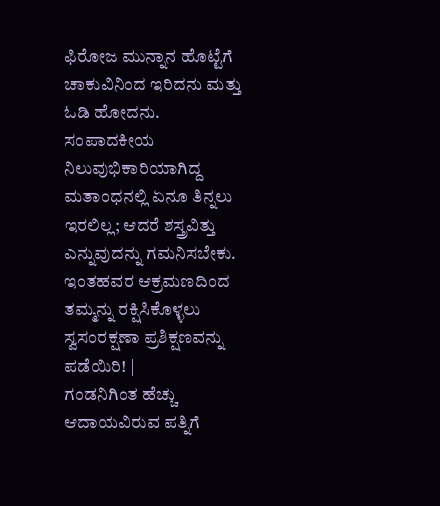ಫಿರೋಜ ಮುನ್ನಾನ ಹೊಟ್ಟೆಗೆ ಚಾಕುವಿನಿಂದ ಇರಿದನು ಮತ್ತು ಓಡಿ ಹೋದನು.
ಸಂಪಾದಕೀಯ ನಿಲುವುಭಿಕಾರಿಯಾಗಿದ್ದ ಮತಾಂಧನಲ್ಲಿ ಏನೂ ತಿನ್ನಲು ಇರಲಿಲ್ಲ; ಆದರೆ ಶಸ್ತ್ರವಿತ್ತು ಎನ್ನುವುದನ್ನು ಗಮನಿಸಬೇಕು. ಇಂತಹವರ ಆಕ್ರಮಣದಿಂದ ತಮ್ಮನ್ನು ರಕ್ಷಿಸಿಕೊಳ್ಳಲು ಸ್ವಸಂರಕ್ಷಣಾ ಪ್ರಶಿಕ್ಷಣವನ್ನು ಪಡೆಯಿರಿ! |
ಗಂಡನಿಗಿಂತ ಹೆಚ್ಚು ಆದಾಯವಿರುವ ಪತ್ನಿಗೆ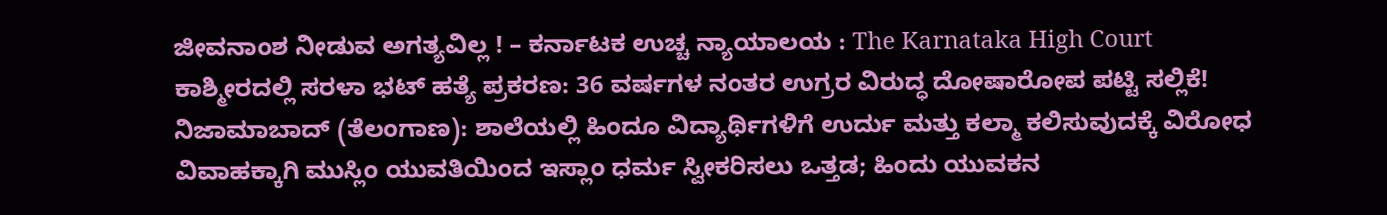ಜೀವನಾಂಶ ನೀಡುವ ಅಗತ್ಯವಿಲ್ಲ ! – ಕರ್ನಾಟಕ ಉಚ್ಚ ನ್ಯಾಯಾಲಯ : The Karnataka High Court
ಕಾಶ್ಮೀರದಲ್ಲಿ ಸರಳಾ ಭಟ್ ಹತ್ಯೆ ಪ್ರಕರಣ: 36 ವರ್ಷಗಳ ನಂತರ ಉಗ್ರರ ವಿರುದ್ಧ ದೋಷಾರೋಪ ಪಟ್ಟಿ ಸಲ್ಲಿಕೆ!
ನಿಜಾಮಾಬಾದ್ (ತೆಲಂಗಾಣ): ಶಾಲೆಯಲ್ಲಿ ಹಿಂದೂ ವಿದ್ಯಾರ್ಥಿಗಳಿಗೆ ಉರ್ದು ಮತ್ತು ಕಲ್ಮಾ ಕಲಿಸುವುದಕ್ಕೆ ವಿರೋಧ
ವಿವಾಹಕ್ಕಾಗಿ ಮುಸ್ಲಿಂ ಯುವತಿಯಿಂದ ಇಸ್ಲಾಂ ಧರ್ಮ ಸ್ವೀಕರಿಸಲು ಒತ್ತಡ; ಹಿಂದು ಯುವಕನ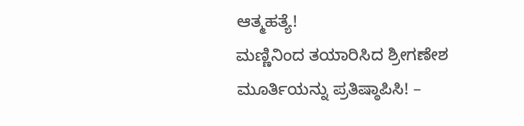ಆತ್ಮಹತ್ಯೆ!
ಮಣ್ಣಿನಿಂದ ತಯಾರಿಸಿದ ಶ್ರೀಗಣೇಶ ಮೂರ್ತಿಯನ್ನು ಪ್ರತಿಷ್ಠಾಪಿಸಿ! –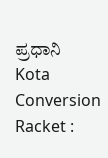ಪ್ರಧಾನಿ
Kota Conversion Racket :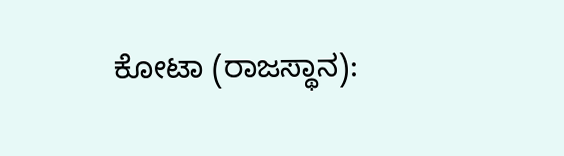ಕೋಟಾ (ರಾಜಸ್ಥಾನ):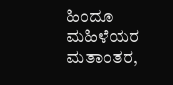ಹಿಂದೂ ಮಹಿಳೆಯರ ಮತಾಂತರ,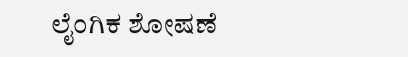ಲೈಂಗಿಕ ಶೋಷಣೆ